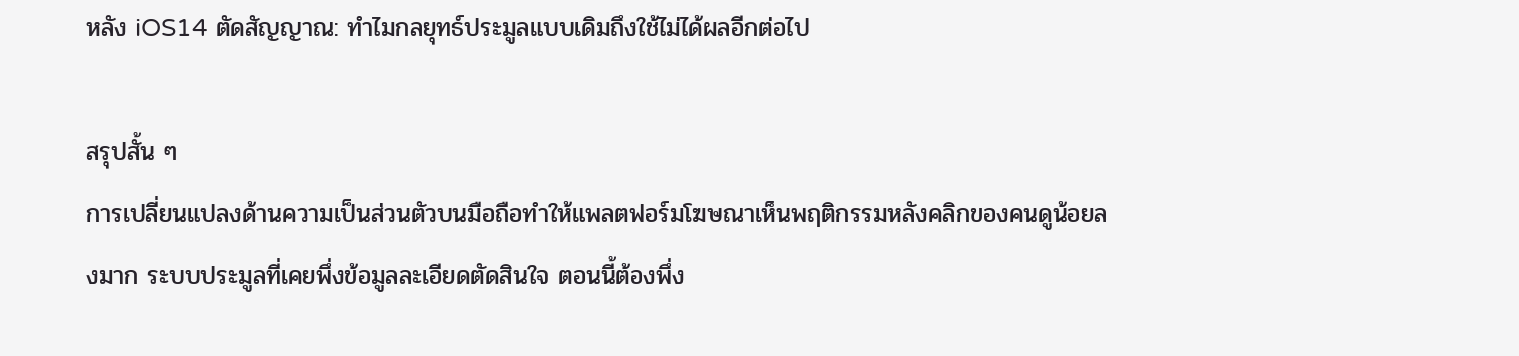หลัง iOS14 ตัดสัญญาณ: ทำไมกลยุทธ์ประมูลแบบเดิมถึงใช้ไม่ได้ผลอีกต่อไป

สรุปสั้น ๆ
การเปลี่ยนแปลงด้านความเป็นส่วนตัวบนมือถือทำให้แพลตฟอร์มโฆษณาเห็นพฤติกรรมหลังคลิกของคนดูน้อยลงมาก ระบบประมูลที่เคยพึ่งข้อมูลละเอียดตัดสินใจ ตอนนี้ต้องพึ่ง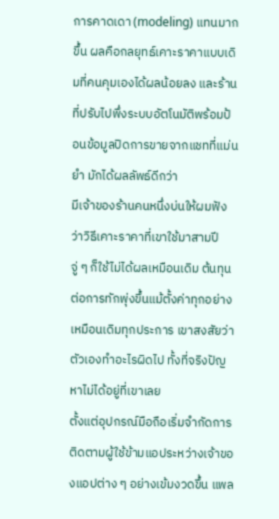การคาดเดา (modeling) แทนมากขึ้น ผลคือกลยุทธ์เคาะราคาแบบเดิมที่คนคุมเองได้ผลน้อยลง และร้านที่ปรับไปพึ่งระบบอัตโนมัติพร้อมป้อนข้อมูลปิดการขายจากแชทที่แม่นยำ มักได้ผลลัพธ์ดีกว่า
มีเจ้าของร้านคนหนึ่งบ่นให้ผมฟังว่าวิธีเคาะราคาที่เขาใช้มาสามปี จู่ ๆ ก็ใช้ไม่ได้ผลเหมือนเดิม ต้นทุนต่อการทักพุ่งขึ้นแม้ตั้งค่าทุกอย่างเหมือนเดิมทุกประการ เขาสงสัยว่าตัวเองทำอะไรผิดไป ทั้งที่จริงปัญหาไม่ได้อยู่ที่เขาเลย
ตั้งแต่อุปกรณ์มือถือเริ่มจำกัดการติดตามผู้ใช้ข้ามแอประหว่างเจ้าของแอปต่าง ๆ อย่างเข้มงวดขึ้น แพล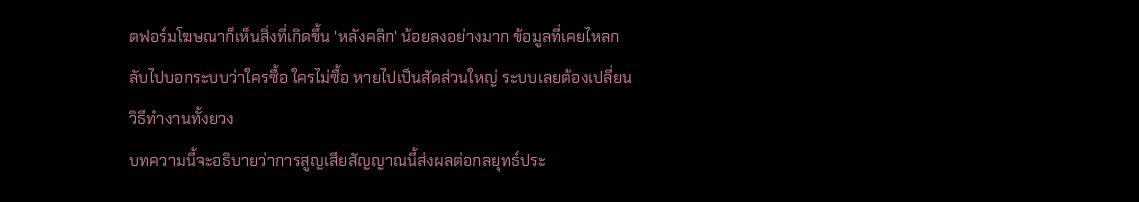ตฟอร์มโฆษณาก็เห็นสิ่งที่เกิดขึ้น 'หลังคลิก' น้อยลงอย่างมาก ข้อมูลที่เคยไหลกลับไปบอกระบบว่าใครซื้อ ใครไม่ซื้อ หายไปเป็นสัดส่วนใหญ่ ระบบเลยต้องเปลี่ยนวิธีทำงานทั้งยวง
บทความนี้จะอธิบายว่าการสูญเสียสัญญาณนี้ส่งผลต่อกลยุทธ์ประ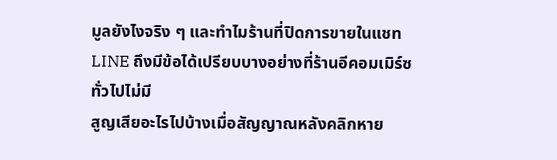มูลยังไงจริง ๆ และทำไมร้านที่ปิดการขายในแชท LINE ถึงมีข้อได้เปรียบบางอย่างที่ร้านอีคอมเมิร์ซทั่วไปไม่มี
สูญเสียอะไรไปบ้างเมื่อสัญญาณหลังคลิกหาย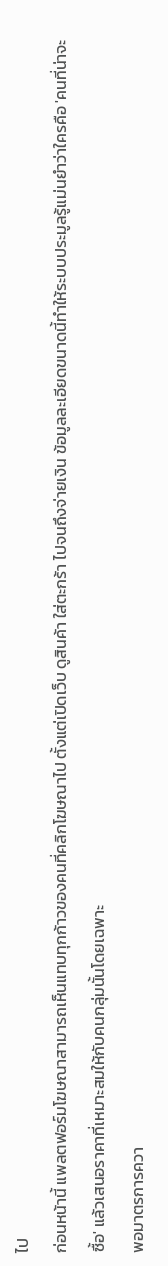ไป
ก่อนหน้านี้ แพลตฟอร์มโฆษณาสามารถเห็นแทบทุกก้าวของคนที่คลิกโฆษณาไป ตั้งแต่เปิดเว็บ ดูสินค้า ใส่ตะกร้า ไปจนถึงจ่ายเงิน ข้อมูลละเอียดขนาดนี้ทำให้ระบบประมูลรู้แม่นยำว่าใครคือ 'คนที่น่าจะซื้อ' แล้วเสนอราคาที่เหมาะสมให้กับคนกลุ่มนั้นโดยเฉพาะ
พอมาตรการควา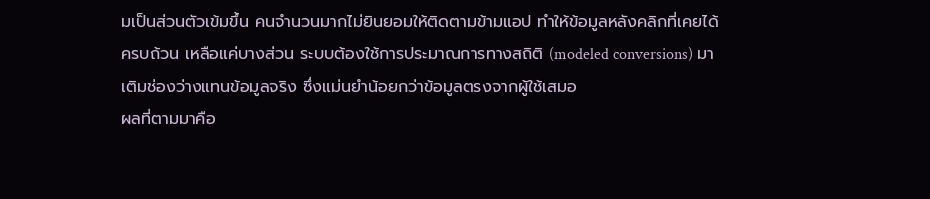มเป็นส่วนตัวเข้มขึ้น คนจำนวนมากไม่ยินยอมให้ติดตามข้ามแอป ทำให้ข้อมูลหลังคลิกที่เคยได้ครบถ้วน เหลือแค่บางส่วน ระบบต้องใช้การประมาณการทางสถิติ (modeled conversions) มาเติมช่องว่างแทนข้อมูลจริง ซึ่งแม่นยำน้อยกว่าข้อมูลตรงจากผู้ใช้เสมอ
ผลที่ตามมาคือ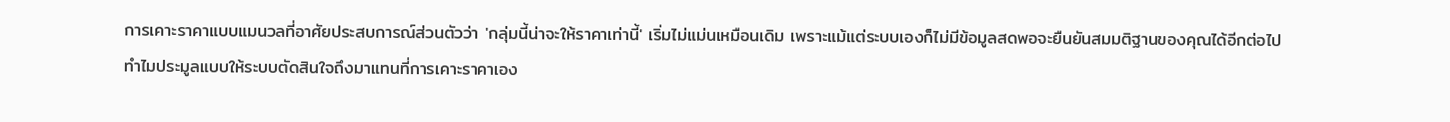การเคาะราคาแบบแมนวลที่อาศัยประสบการณ์ส่วนตัวว่า 'กลุ่มนี้น่าจะให้ราคาเท่านี้' เริ่มไม่แม่นเหมือนเดิม เพราะแม้แต่ระบบเองก็ไม่มีข้อมูลสดพอจะยืนยันสมมติฐานของคุณได้อีกต่อไป
ทำไมประมูลแบบให้ระบบตัดสินใจถึงมาแทนที่การเคาะราคาเอง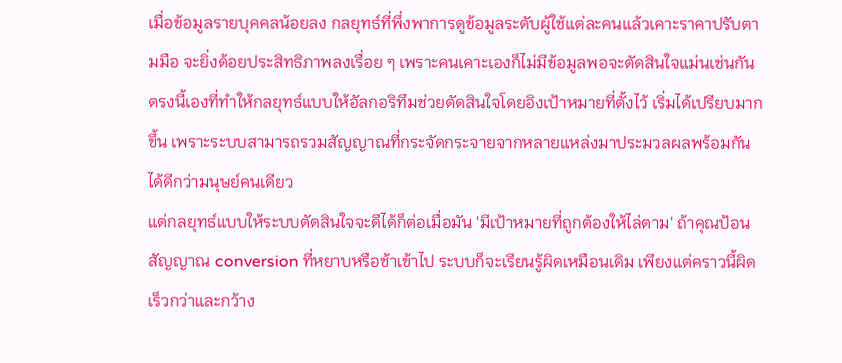เมื่อข้อมูลรายบุคคลน้อยลง กลยุทธ์ที่พึ่งพาการดูข้อมูลระดับผู้ใช้แต่ละคนแล้วเคาะราคาปรับตามมือ จะยิ่งด้อยประสิทธิภาพลงเรื่อย ๆ เพราะคนเคาะเองก็ไม่มีข้อมูลพอจะตัดสินใจแม่นเช่นกัน ตรงนี้เองที่ทำให้กลยุทธ์แบบให้อัลกอริทึมช่วยตัดสินใจโดยอิงเป้าหมายที่ตั้งไว้ เริ่มได้เปรียบมากขึ้น เพราะระบบสามารถรวมสัญญาณที่กระจัดกระจายจากหลายแหล่งมาประมวลผลพร้อมกันได้ดีกว่ามนุษย์คนเดียว
แต่กลยุทธ์แบบให้ระบบตัดสินใจจะดีได้ก็ต่อเมื่อมัน 'มีเป้าหมายที่ถูกต้องให้ไล่ตาม' ถ้าคุณป้อนสัญญาณ conversion ที่หยาบหรือช้าเข้าไป ระบบก็จะเรียนรู้ผิดเหมือนเดิม เพียงแต่คราวนี้ผิดเร็วกว่าและกว้าง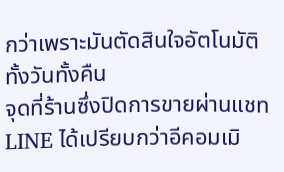กว่าเพราะมันตัดสินใจอัตโนมัติทั้งวันทั้งคืน
จุดที่ร้านซึ่งปิดการขายผ่านแชท LINE ได้เปรียบกว่าอีคอมเมิ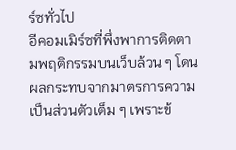ร์ซทั่วไป
อีคอมเมิร์ซที่พึ่งพาการติดตามพฤติกรรมบนเว็บล้วน ๆ โดนผลกระทบจากมาตรการความเป็นส่วนตัวเต็ม ๆ เพราะข้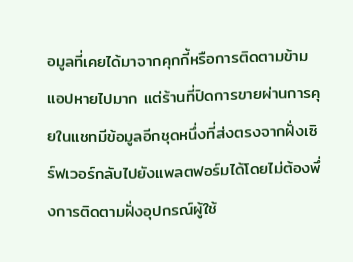อมูลที่เคยได้มาจากคุกกี้หรือการติดตามข้ามแอปหายไปมาก แต่ร้านที่ปิดการขายผ่านการคุยในแชทมีข้อมูลอีกชุดหนึ่งที่ส่งตรงจากฝั่งเซิร์ฟเวอร์กลับไปยังแพลตฟอร์มได้โดยไม่ต้องพึ่งการติดตามฝั่งอุปกรณ์ผู้ใช้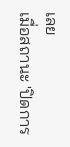เลย
เมื่อสถานะ 'ปิดการ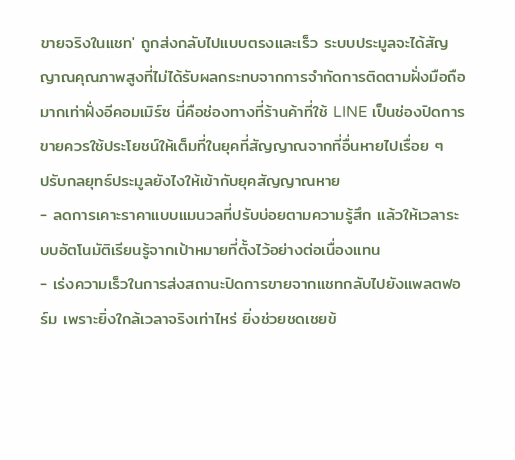ขายจริงในแชท' ถูกส่งกลับไปแบบตรงและเร็ว ระบบประมูลจะได้สัญญาณคุณภาพสูงที่ไม่ได้รับผลกระทบจากการจำกัดการติดตามฝั่งมือถือมากเท่าฝั่งอีคอมเมิร์ซ นี่คือช่องทางที่ร้านค้าที่ใช้ LINE เป็นช่องปิดการขายควรใช้ประโยชน์ให้เต็มที่ในยุคที่สัญญาณจากที่อื่นหายไปเรื่อย ๆ
ปรับกลยุทธ์ประมูลยังไงให้เข้ากับยุคสัญญาณหาย
- ลดการเคาะราคาแบบแมนวลที่ปรับบ่อยตามความรู้สึก แล้วให้เวลาระบบอัตโนมัติเรียนรู้จากเป้าหมายที่ตั้งไว้อย่างต่อเนื่องแทน
- เร่งความเร็วในการส่งสถานะปิดการขายจากแชทกลับไปยังแพลตฟอร์ม เพราะยิ่งใกล้เวลาจริงเท่าไหร่ ยิ่งช่วยชดเชยข้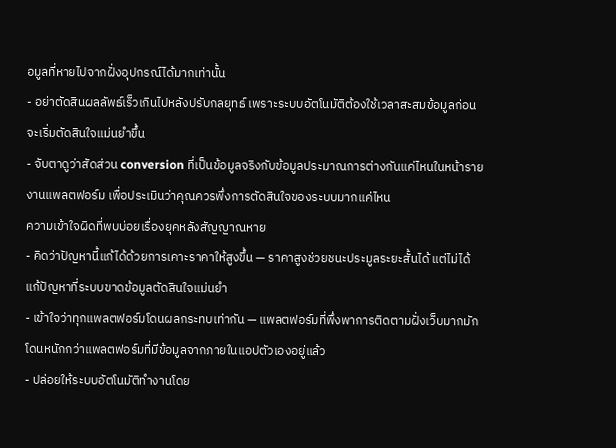อมูลที่หายไปจากฝั่งอุปกรณ์ได้มากเท่านั้น
- อย่าตัดสินผลลัพธ์เร็วเกินไปหลังปรับกลยุทธ์ เพราะระบบอัตโนมัติต้องใช้เวลาสะสมข้อมูลก่อนจะเริ่มตัดสินใจแม่นยำขึ้น
- จับตาดูว่าสัดส่วน conversion ที่เป็นข้อมูลจริงกับข้อมูลประมาณการต่างกันแค่ไหนในหน้ารายงานแพลตฟอร์ม เพื่อประเมินว่าคุณควรพึ่งการตัดสินใจของระบบมากแค่ไหน
ความเข้าใจผิดที่พบบ่อยเรื่องยุคหลังสัญญาณหาย
- คิดว่าปัญหานี้แก้ได้ด้วยการเคาะราคาให้สูงขึ้น — ราคาสูงช่วยชนะประมูลระยะสั้นได้ แต่ไม่ได้แก้ปัญหาที่ระบบขาดข้อมูลตัดสินใจแม่นยำ
- เข้าใจว่าทุกแพลตฟอร์มโดนผลกระทบเท่ากัน — แพลตฟอร์มที่พึ่งพาการติดตามฝั่งเว็บมากมักโดนหนักกว่าแพลตฟอร์มที่มีข้อมูลจากภายในแอปตัวเองอยู่แล้ว
- ปล่อยให้ระบบอัตโนมัติทำงานโดย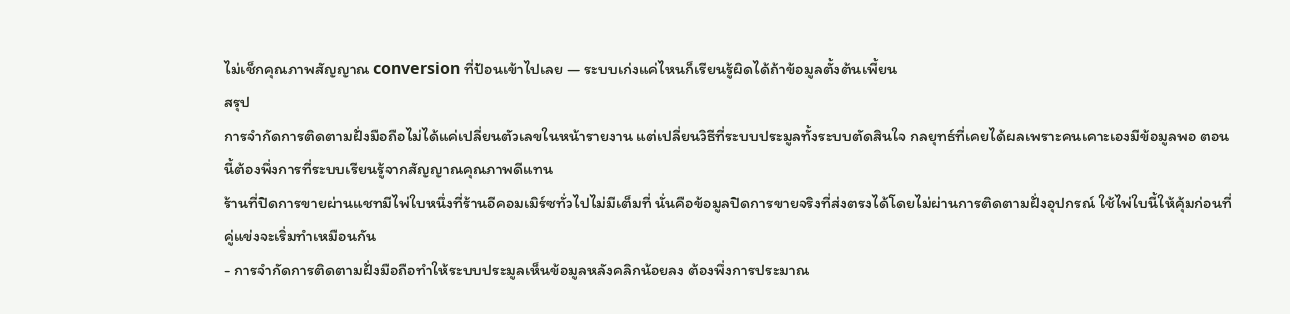ไม่เช็กคุณภาพสัญญาณ conversion ที่ป้อนเข้าไปเลย — ระบบเก่งแค่ไหนก็เรียนรู้ผิดได้ถ้าข้อมูลตั้งต้นเพี้ยน
สรุป
การจำกัดการติดตามฝั่งมือถือไม่ได้แค่เปลี่ยนตัวเลขในหน้ารายงาน แต่เปลี่ยนวิธีที่ระบบประมูลทั้งระบบตัดสินใจ กลยุทธ์ที่เคยได้ผลเพราะคนเคาะเองมีข้อมูลพอ ตอนนี้ต้องพึ่งการที่ระบบเรียนรู้จากสัญญาณคุณภาพดีแทน
ร้านที่ปิดการขายผ่านแชทมีไพ่ใบหนึ่งที่ร้านอีคอมเมิร์ซทั่วไปไม่มีเต็มที่ นั่นคือข้อมูลปิดการขายจริงที่ส่งตรงได้โดยไม่ผ่านการติดตามฝั่งอุปกรณ์ ใช้ไพ่ใบนี้ให้คุ้มก่อนที่คู่แข่งจะเริ่มทำเหมือนกัน
- การจำกัดการติดตามฝั่งมือถือทำให้ระบบประมูลเห็นข้อมูลหลังคลิกน้อยลง ต้องพึ่งการประมาณ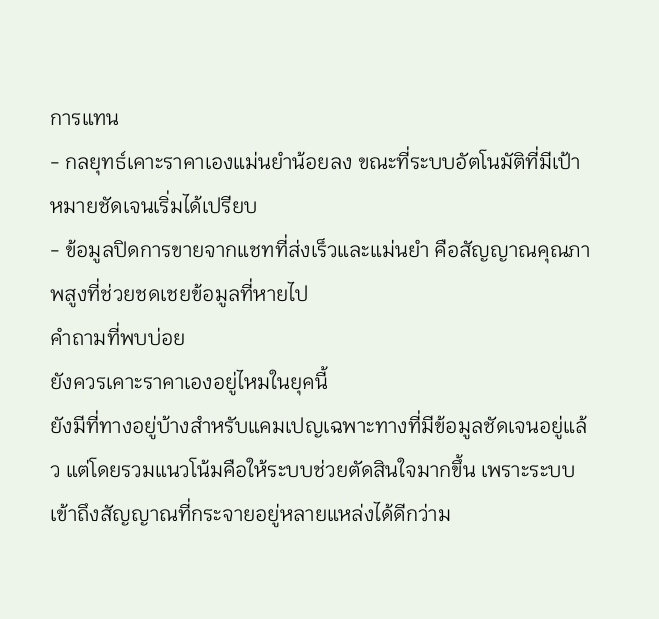การแทน
- กลยุทธ์เคาะราคาเองแม่นยำน้อยลง ขณะที่ระบบอัตโนมัติที่มีเป้าหมายชัดเจนเริ่มได้เปรียบ
- ข้อมูลปิดการขายจากแชทที่ส่งเร็วและแม่นยำ คือสัญญาณคุณภาพสูงที่ช่วยชดเชยข้อมูลที่หายไป
คำถามที่พบบ่อย
ยังควรเคาะราคาเองอยู่ไหมในยุคนี้
ยังมีที่ทางอยู่บ้างสำหรับแคมเปญเฉพาะทางที่มีข้อมูลชัดเจนอยู่แล้ว แต่โดยรวมแนวโน้มคือให้ระบบช่วยตัดสินใจมากขึ้น เพราะระบบเข้าถึงสัญญาณที่กระจายอยู่หลายแหล่งได้ดีกว่าม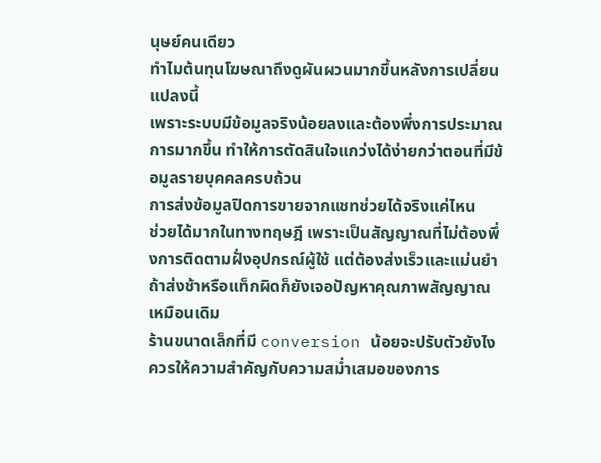นุษย์คนเดียว
ทำไมต้นทุนโฆษณาถึงดูผันผวนมากขึ้นหลังการเปลี่ยนแปลงนี้
เพราะระบบมีข้อมูลจริงน้อยลงและต้องพึ่งการประมาณการมากขึ้น ทำให้การตัดสินใจแกว่งได้ง่ายกว่าตอนที่มีข้อมูลรายบุคคลครบถ้วน
การส่งข้อมูลปิดการขายจากแชทช่วยได้จริงแค่ไหน
ช่วยได้มากในทางทฤษฎี เพราะเป็นสัญญาณที่ไม่ต้องพึ่งการติดตามฝั่งอุปกรณ์ผู้ใช้ แต่ต้องส่งเร็วและแม่นยำ ถ้าส่งช้าหรือแท็กผิดก็ยังเจอปัญหาคุณภาพสัญญาณเหมือนเดิม
ร้านขนาดเล็กที่มี conversion น้อยจะปรับตัวยังไง
ควรให้ความสำคัญกับความสม่ำเสมอของการ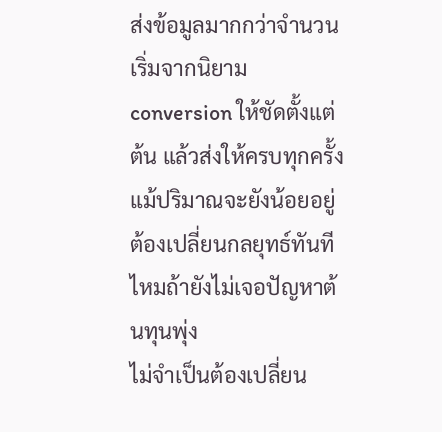ส่งข้อมูลมากกว่าจำนวน เริ่มจากนิยาม conversion ให้ชัดตั้งแต่ต้น แล้วส่งให้ครบทุกครั้งแม้ปริมาณจะยังน้อยอยู่
ต้องเปลี่ยนกลยุทธ์ทันทีไหมถ้ายังไม่เจอปัญหาต้นทุนพุ่ง
ไม่จำเป็นต้องเปลี่ยน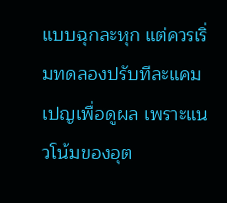แบบฉุกละหุก แต่ควรเริ่มทดลองปรับทีละแคมเปญเพื่อดูผล เพราะแนวโน้มของอุต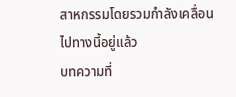สาหกรรมโดยรวมกำลังเคลื่อนไปทางนี้อยู่แล้ว
บทความที่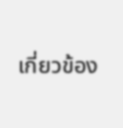เกี่ยวข้อง